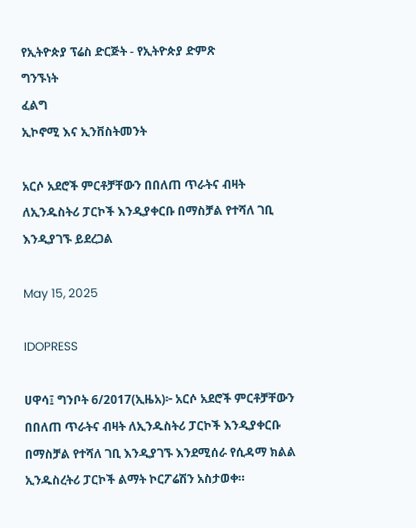የኢትዮጵያ ፕሬስ ድርጅት - የኢትዮጵያ ድምጽ
ግንኙነት
ፈልግ
ኢኮኖሚ እና ኢንቨስትመንት

አርሶ አደሮች ምርቶቻቸውን በበለጠ ጥራትና ብዛት ለኢንዱስትሪ ፓርኮች እንዲያቀርቡ በማስቻል የተሻለ ገቢ እንዲያገኙ ይደረጋል

May 15, 2025

IDOPRESS

ሀዋሳ፤ ግንቦት 6/2017(ኢዜአ)፦ አርሶ አደሮች ምርቶቻቸውን በበለጠ ጥራትና ብዛት ለኢንዱስትሪ ፓርኮች እንዲያቀርቡ በማስቻል የተሻለ ገቢ እንዲያገኙ እንደሚሰራ የሲዳማ ክልል ኢንዱስረትሪ ፓርኮች ልማት ኮርፖሬሽን አስታወቀ።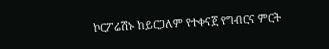ኮርፖሬሽኑ ከይርጋለም የተቀናጀ የግብርና ምርት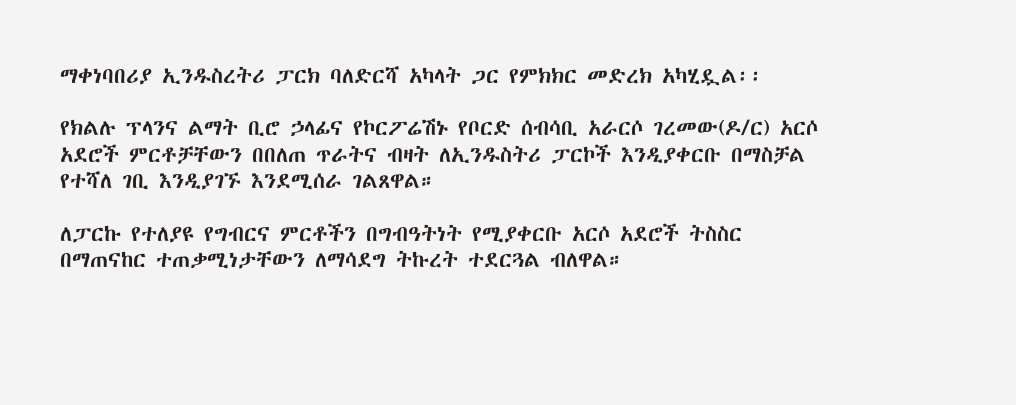ማቀነባበሪያ ኢንዱስረትሪ ፓርክ ባለድርሻ አካላት ጋር የምክክር መድረክ አካሂዷል፡፡

የክልሉ ፕላንና ልማት ቢሮ ኃላፊና የኮርፖሬሽኑ የቦርድ ሰብሳቢ አራርሶ ገረመው(ዶ/ር) አርሶ አደሮች ምርቶቻቸውን በበለጠ ጥራትና ብዛት ለኢንዱስትሪ ፓርኮች እንዲያቀርቡ በማስቻል የተሻለ ገቢ እንዲያገኙ እንደሚሰራ ገልጸዋል።

ለፓርኩ የተለያዩ የግብርና ምርቶችን በግብዓትነት የሚያቀርቡ አርሶ አደሮች ትስስር በማጠናከር ተጠቃሚነታቸውን ለማሳደግ ትኩረት ተደርጓል ብለዋል።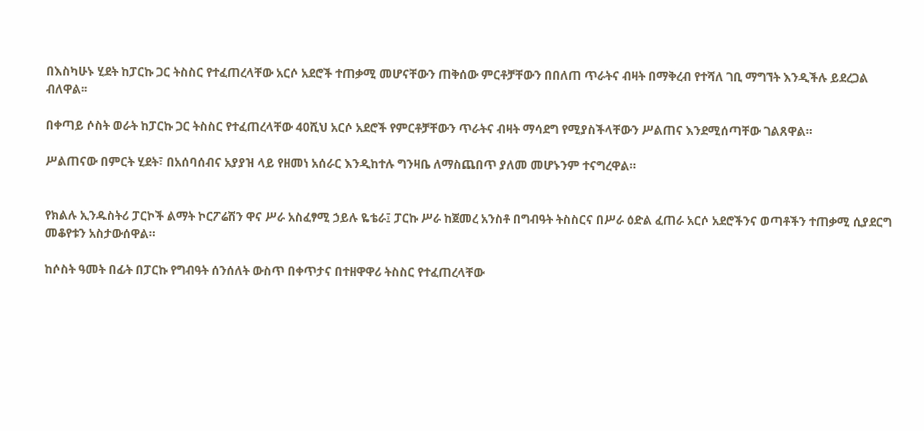በእስካሁኑ ሂደት ከፓርኩ ጋር ትስስር የተፈጠረላቸው አርሶ አደሮች ተጠቃሚ መሆናቸውን ጠቅሰው ምርቶቻቸውን በበለጠ ጥራትና ብዛት በማቅረብ የተሻለ ገቢ ማግኘት እንዲችሉ ይደረጋል ብለዋል፡፡

በቀጣይ ሶስት ወራት ከፓርኩ ጋር ትስስር የተፈጠረላቸው 40ሺህ አርሶ አደሮች የምርቶቻቸውን ጥራትና ብዛት ማሳደግ የሚያስችላቸውን ሥልጠና እንደሚሰጣቸው ገልጸዋል።

ሥልጠናው በምርት ሂደት፣ በአሰባሰብና አያያዝ ላይ የዘመነ አሰራር እንዲከተሉ ግንዛቤ ለማስጨበጥ ያለመ መሆኑንም ተናግረዋል።


የክልሉ ኢንዱስትሪ ፓርኮች ልማት ኮርፖሬሽን ዋና ሥራ አስፈፃሚ ኃይሉ ዬቴራ፤ ፓርኩ ሥራ ከጀመረ አንስቶ በግብዓት ትስስርና በሥራ ዕድል ፈጠራ አርሶ አደሮችንና ወጣቶችን ተጠቃሚ ሲያደርግ መቆየቱን አስታውሰዋል።

ከሶስት ዓመት በፊት በፓርኩ የግብዓት ሰንሰለት ውስጥ በቀጥታና በተዘዋዋሪ ትስስር የተፈጠረላቸው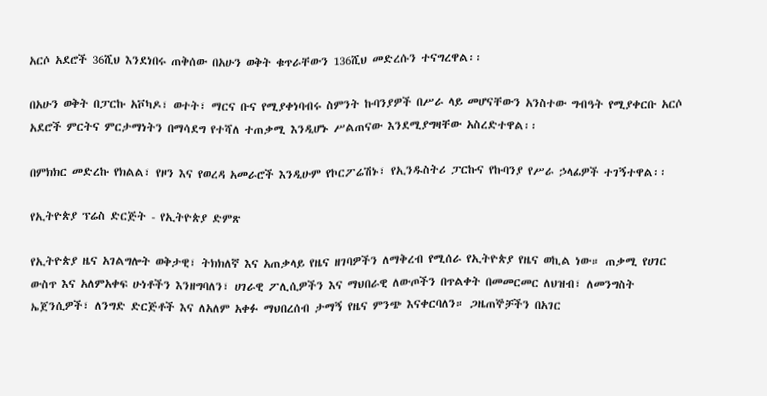አርሶ አደሮች 36ሺህ እንደነበሩ ጠቅሰው በአሁን ወቅት ቁጥራቸውን 136ሺህ መድረሱን ተናግረዋል፡፡

በአሁን ወቅት በፓርኩ አቮካዶ፣ ወተት፣ ማርና ቡና የሚያቀነባብሩ ስምንት ኩባንያዎች በሥራ ላይ መሆናቸውን አንስተው ግብዓት የሚያቀርቡ አርሶ አደሮች ምርትና ምርታማነትን በማሳደግ የተሻለ ተጠቃሚ እንዲሆኑ ሥልጠናው እንደሚያግዛቸው አስረድተዋል፡፡

በምክክር መድረኩ የክልል፣ የዞን እና የወረዳ አመራሮች እንዲሁም የኮርፖሬሽኑ፣ የኢንዱስትሪ ፓርኩና የኩባንያ የሥራ ኃላፊዎች ተገኝተዋል፡፡

የኢትዮጵያ ፕሬስ ድርጅት - የኢትዮጵያ ድምጽ

የኢትዮጵያ ዜና አገልግሎት ወቅታዊ፣ ትክክለኛ እና አጠቃላይ የዜና ዘገባዎችን ለማቅረብ የሚሰራ የኢትዮጵያ የዜና ወኪል ነው። ጠቃሚ የሀገር ውስጥ እና አለምአቀፍ ሁነቶችን እንዘግባለን፣ ሀገራዊ ፖሊሲዎችን እና ማህበራዊ ለውጦችን በጥልቀት በመመርመር ለህዝብ፣ ለመንግስት ኤጀንሲዎች፣ ለንግድ ድርጅቶች እና ለአለም አቀፉ ማህበረሰብ ታማኝ የዜና ምንጭ እናቀርባለን። ጋዜጠኞቻችን በአገር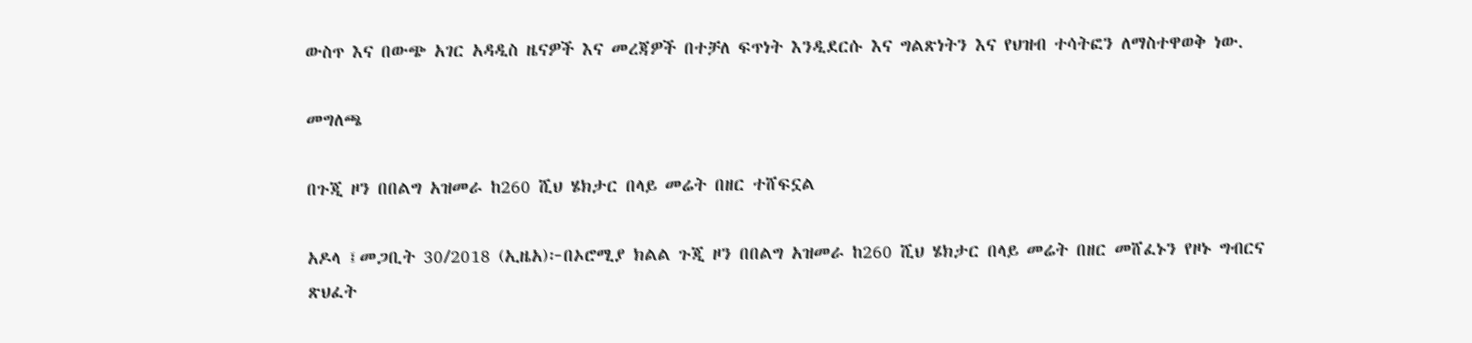ውስጥ እና በውጭ አገር አዳዲስ ዜናዎች እና መረጃዎች በተቻለ ፍጥነት እንዲደርሱ እና ግልጽነትን እና የህዝብ ተሳትፎን ለማስተዋወቅ ነው.

መግለጫ

በጉጂ ዞን በበልግ አዝመራ ከ260 ሺህ ሄክታር በላይ መሬት በዘር ተሸፍኗል

አዶላ ፤መጋቢት 30/2018 (ኢዜአ)፦በኦሮሚያ ክልል ጉጂ ዞን በበልግ አዝመራ ከ260 ሺህ ሄክታር በላይ መሬት በዘር መሸፈኑን የዞኑ ግብርና ጽህፈት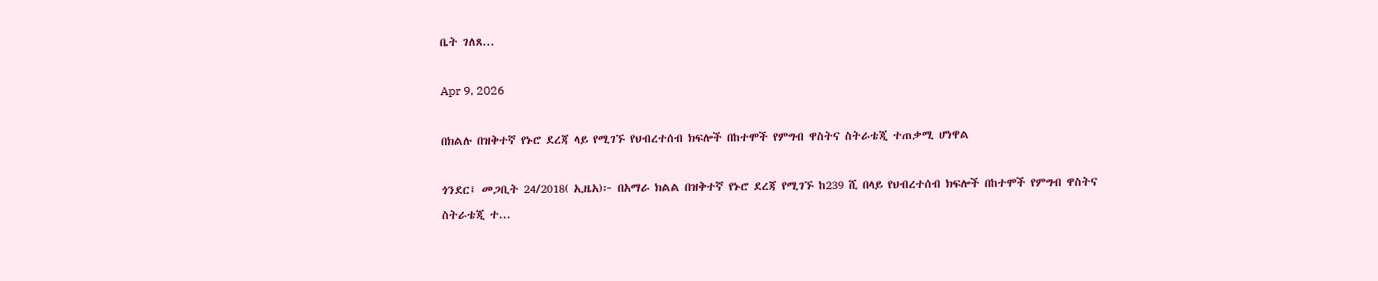ቤት ገለጸ...

Apr 9, 2026

በክልሉ በዝቅተኛ የኑሮ ደረጃ ላይ የሚገኙ የህብረተሰብ ክፍሎች በከተሞች የምግብ ዋስትና ስትራቴጂ ተጠቃሚ ሆነዋል

ጎንደር፤ መጋቢት 24/2018( ኢዜአ)፦ በአማራ ክልል በዝቅተኛ የኑሮ ደረጃ የሚገኙ ከ239 ሺ በላይ የህብረተሰብ ክፍሎች በከተሞች የምግብ ዋስትና ስትራቴጂ ተ...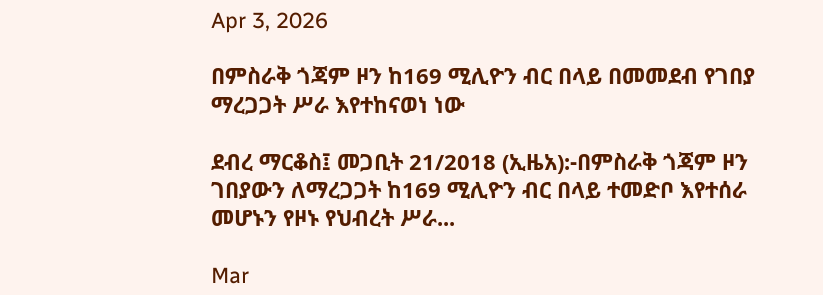Apr 3, 2026

በምስራቅ ጎጃም ዞን ከ169 ሚሊዮን ብር በላይ በመመደብ የገበያ ማረጋጋት ሥራ እየተከናወነ ነው

ደብረ ማርቆስ፤ መጋቢት 21/2018 (ኢዜአ):-በምስራቅ ጎጃም ዞን ገበያውን ለማረጋጋት ከ169 ሚሊዮን ብር በላይ ተመድቦ እየተሰራ መሆኑን የዞኑ የህብረት ሥራ...

Mar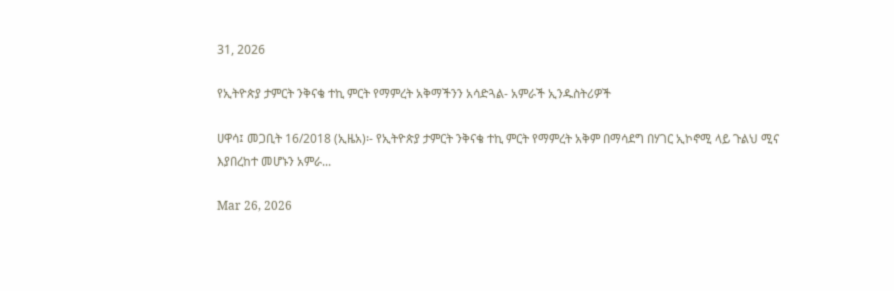31, 2026

የኢትዮጵያ ታምርት ንቅናቄ ተኪ ምርት የማምረት አቅማችንን አሳድጓል- አምራች ኢንዱስትሪዎች

ሀዋሳ፤ መጋቢት 16/2018 (ኢዜአ)፡- የኢትዮጵያ ታምርት ንቅናቄ ተኪ ምርት የማምረት አቅም በማሳደግ በሃገር ኢኮኖሚ ላይ ጉልህ ሚና እያበረከተ መሆኑን አምራ...

Mar 26, 2026